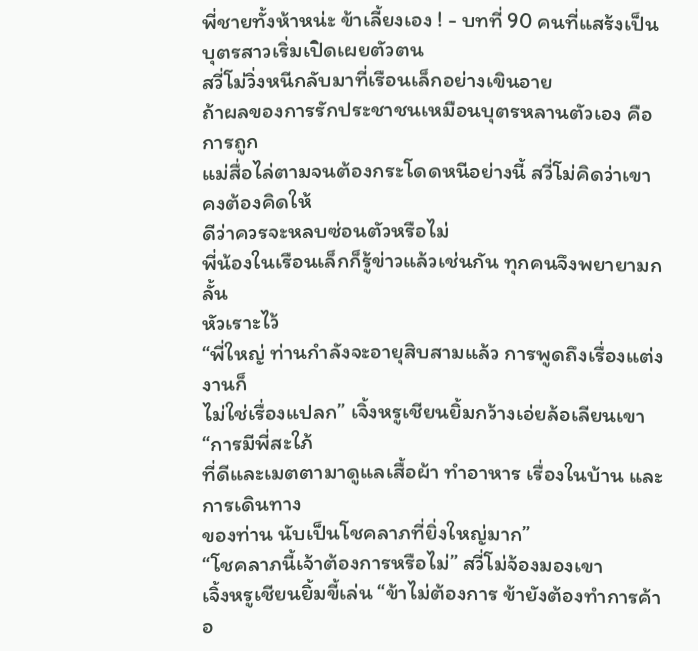พี่ชายทั้งห้าหน่ะ ข้าเลี้ยงเอง ! - บทที่ 90 คนที่แสร้งเป็นบุตรสาวเริ่มเปิดเผยตัวตน
สวี่โม่วิ่งหนีกลับมาที่เรือนเล็กอย่างเขินอาย
ถ้าผลของการรักประชาชนเหมือนบุตรหลานตัวเอง คือการถูก
แม่สื่อไล่ตามจนต้องกระโดดหนีอย่างนี้ สวี่โม่คิดว่าเขาคงต้องคิดให้
ดีว่าควรจะหลบซ่อนตัวหรือไม่
พี่น้องในเรือนเล็กก็รู้ข่าวแล้วเช่นกัน ทุกคนจึงพยายามกลั้น
หัวเราะไว้
“พี่ใหญ่ ท่านกำลังจะอายุสิบสามแล้ว การพูดถึงเรื่องแต่งงานก็
ไม่ใช่เรื่องแปลก” เจิ้งหรูเชียนยิ้มกว้างเอ่ยล้อเลียนเขา “การมีพี่สะใภ้
ที่ดีและเมตตามาดูแลเสื้อผ้า ทำอาหาร เรื่องในบ้าน และการเดินทาง
ของท่าน นับเป็นโชคลาภที่ยิ่งใหญ่มาก”
“โชคลาภนี้เจ้าต้องการหรือไม่” สวี่โม่จ้องมองเขา
เจิ้งหรูเชียนยิ้มขี้เล่น “ข้าไม่ต้องการ ข้ายังต้องทำการค้าอ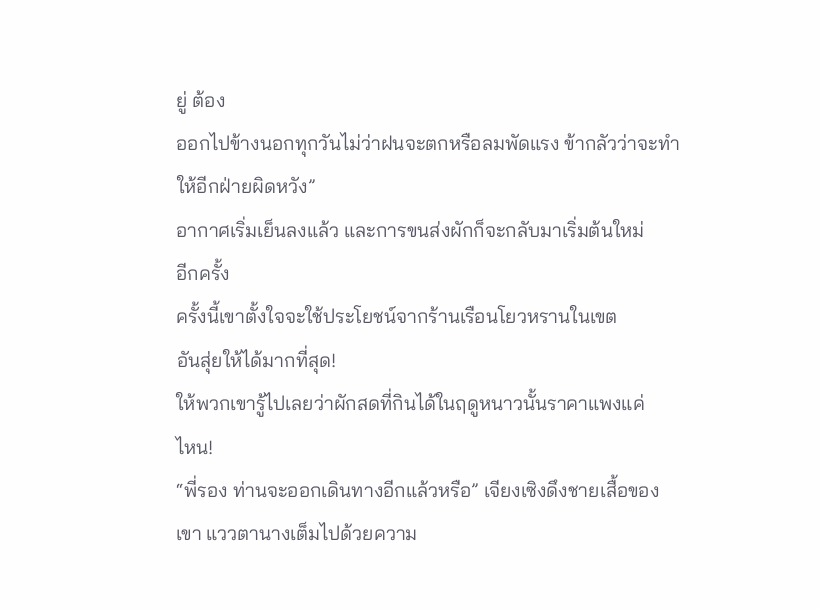ยู่ ต้อง
ออกไปข้างนอกทุกวันไม่ว่าฝนจะตกหรือลมพัดแรง ข้ากลัวว่าจะทำ
ให้อีกฝ่ายผิดหวัง”
อากาศเริ่มเย็นลงแล้ว และการขนส่งผักก็จะกลับมาเริ่มต้นใหม่
อีกครั้ง
ครั้งนี้เขาตั้งใจจะใช้ประโยชน์จากร้านเรือนโยวหรานในเขต
อันสุ่ยให้ได้มากที่สุด!
ให้พวกเขารู้ไปเลยว่าผักสดที่กินได้ในฤดูหนาวนั้นราคาแพงแค่
ไหน!
“พี่รอง ท่านจะออกเดินทางอีกแล้วหรือ” เจียงเซิงดึงชายเสื้อของ
เขา แววตานางเต็มไปด้วยความ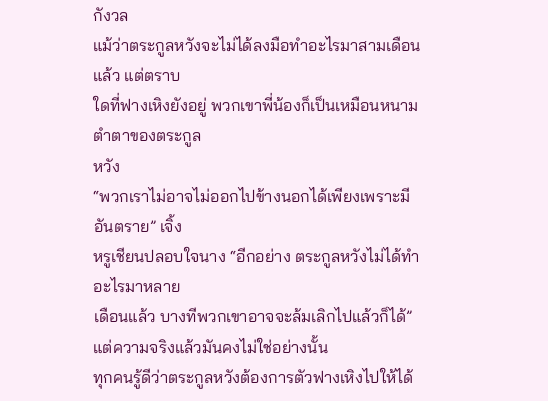กังวล
แม้ว่าตระกูลหวังจะไม่ได้ลงมือทำอะไรมาสามเดือนแล้ว แต่ตราบ
ใดที่ฟางเหิงยังอยู่ พวกเขาพี่น้องก็เป็นเหมือนหนามตำตาของตระกูล
หวัง
“พวกเราไม่อาจไม่ออกไปข้างนอกได้เพียงเพราะมีอันตราย” เจิ้ง
หรูเชียนปลอบใจนาง “อีกอย่าง ตระกูลหวังไม่ได้ทำอะไรมาหลาย
เดือนแล้ว บางทีพวกเขาอาจจะล้มเลิกไปแล้วก็ได้”
แต่ความจริงแล้วมันคงไม่ใช่อย่างนั้น
ทุกคนรู้ดีว่าตระกูลหวังต้องการตัวฟางเหิงไปให้ได้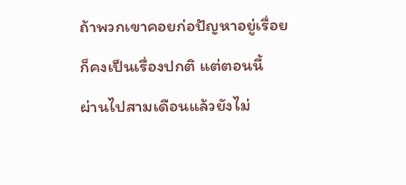ถ้าพวกเขาคอยก่อปัญหาอยู่เรื่อยก็คงเป็นเรื่องปกติ แต่ตอนนี้
ผ่านไปสามเดือนแล้วยังไม่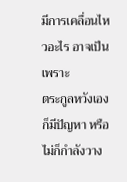มีการเคลื่อนไหวอะไร อาจเป็นเพราะ
ตระกูลหวังเองก็มีปัญหา หรือไม่ก็กำลังวาง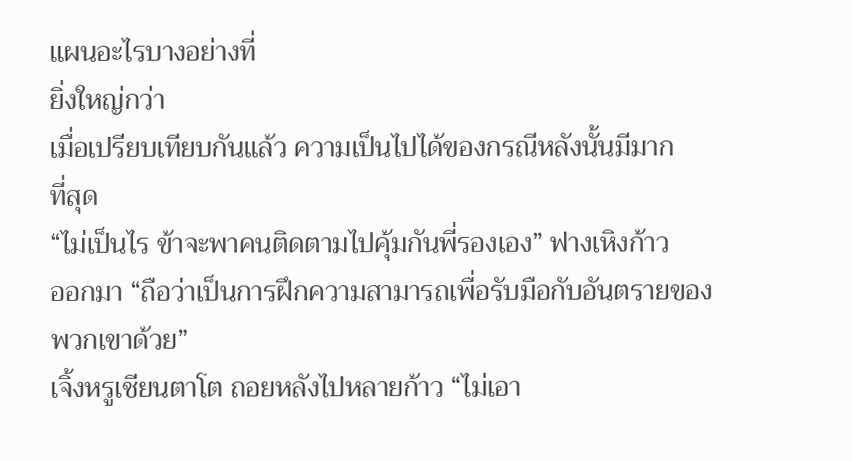แผนอะไรบางอย่างที่
ยิ่งใหญ่กว่า
เมื่อเปรียบเทียบกันแล้ว ความเป็นไปได้ของกรณีหลังนั้นมีมาก
ที่สุด
“ไม่เป็นไร ข้าจะพาคนติดตามไปคุ้มกันพี่รองเอง” ฟางเหิงก้าว
ออกมา “ถือว่าเป็นการฝึกความสามารถเพื่อรับมือกับอันตรายของ
พวกเขาด้วย”
เจิ้งหรูเชียนตาโต ถอยหลังไปหลายก้าว “ไม่เอา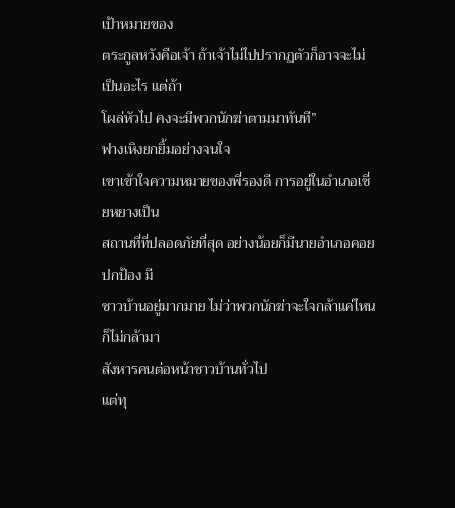เป้าหมายของ
ตระกูลหวังคือเจ้า ถ้าเจ้าไม่ไปปรากฏตัวก็อาจจะไม่เป็นอะไร แต่ถ้า
โผล่หัวไป คงจะมีพวกนักฆ่าตามมาทันที”
ฟางเหิงยกยิ้มอย่างจนใจ
เขาเข้าใจความหมายของพี่รองดี การอยู่ในอำเภอเซี่ยหยางเป็น
สถานที่ที่ปลอดภัยที่สุด อย่างน้อยก็มีนายอำเภอคอยปกป้อง มี
ชาวบ้านอยู่มากมาย ไม่ว่าพวกนักฆ่าจะใจกล้าแค่ไหน ก็ไม่กล้ามา
สังหารคนต่อหน้าชาวบ้านทั่วไป
แต่ทุ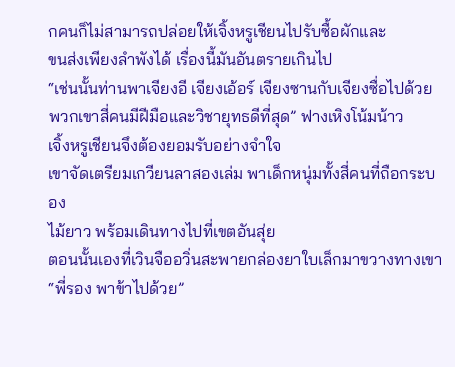กคนก็ไม่สามารถปล่อยให้เจิ้งหรูเชียนไปรับซื้อผักและ
ขนส่งเพียงลำพังได้ เรื่องนี้มันอันตรายเกินไป
“เช่นนั้นท่านพาเจียงอี เจียงเอ้อร์ เจียงซานกับเจียงซื่อไปด้วย
พวกเขาสี่คนมีฝีมือและวิชายุทธดีที่สุด” ฟางเหิงโน้มน้าว
เจิ้งหรูเชียนจึงต้องยอมรับอย่างจำใจ
เขาจัดเตรียมเกวียนลาสองเล่ม พาเด็กหนุ่มทั้งสี่คนที่ถือกระบอง
ไม้ยาว พร้อมเดินทางไปที่เขตอันสุ่ย
ตอนนั้นเองที่เวินจืออวิ่นสะพายกล่องยาใบเล็กมาขวางทางเขา
“พี่รอง พาข้าไปด้วย”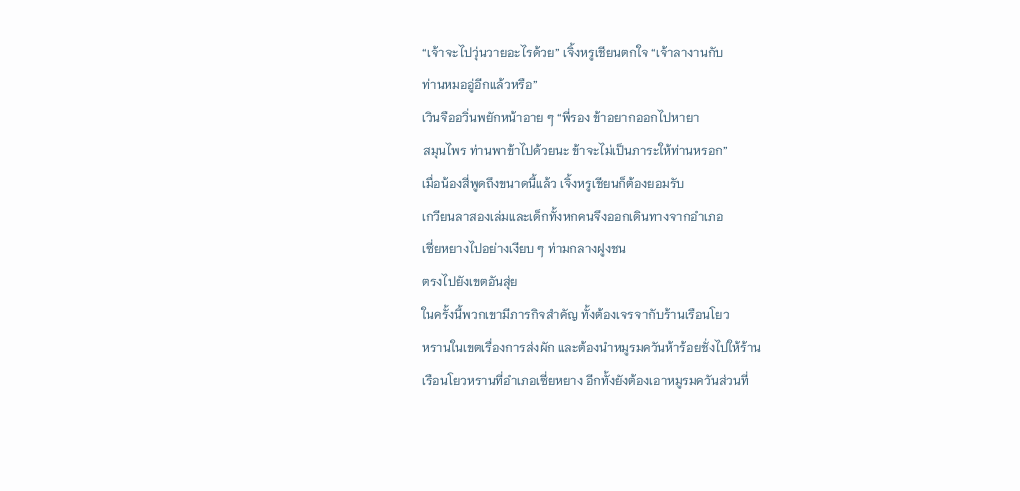“เจ้าจะไปวุ่นวายอะไรด้วย” เจิ้งหรูเชียนตกใจ “เจ้าลางานกับ
ท่านหมออู่อีกแล้วหรือ”
เวินจืออวิ่นพยักหน้าอาย ๆ “พี่รอง ข้าอยากออกไปหายา
สมุนไพร ท่านพาข้าไปด้วยนะ ข้าจะไม่เป็นภาระให้ท่านหรอก”
เมื่อน้องสี่พูดถึงขนาดนี้แล้ว เจิ้งหรูเชียนก็ต้องยอมรับ
เกวียนลาสองเล่มและเด็กทั้งหกคนจึงออกเดินทางจากอำเภอ
เซี่ยหยางไปอย่างเงียบ ๆ ท่ามกลางฝูงชน
ตรงไปยังเขตอันสุ่ย
ในครั้งนี้พวกเขามีภารกิจสำคัญ ทั้งต้องเจรจากับร้านเรือนโยว
หรานในเขตเรื่องการส่งผัก และต้องนำหมูรมควันห้าร้อยชั่งไปให้ร้าน
เรือนโยวหรานที่อำเภอเซี่ยหยาง อีกทั้งยังต้องเอาหมูรมควันส่วนที่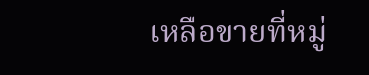เหลือขายที่หมู่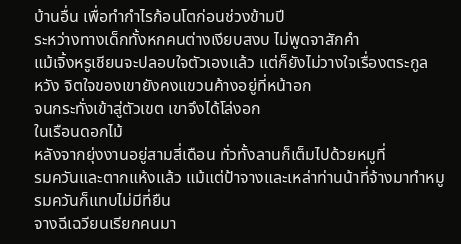บ้านอื่น เพื่อทำกำไรก้อนโตก่อนช่วงข้ามปี
ระหว่างทางเด็กทั้งหกคนต่างเงียบสงบ ไม่พูดจาสักคำ
แม้เจิ้งหรูเชียนจะปลอบใจตัวเองแล้ว แต่ก็ยังไม่วางใจเรื่องตระกูล
หวัง จิตใจของเขายังคงแขวนค้างอยู่ที่หน้าอก
จนกระทั่งเข้าสู่ตัวเขต เขาจึงได้โล่งอก
ในเรือนดอกไม้
หลังจากยุ่งงานอยู่สามสี่เดือน ทั่วทั้งลานก็เต็มไปด้วยหมูที่
รมควันและตากแห้งแล้ว แม้แต่ป้าจางและเหล่าท่านน้าที่จ้างมาทำหมู
รมควันก็แทบไม่มีที่ยืน
จางฉีเฉวียนเรียกคนมา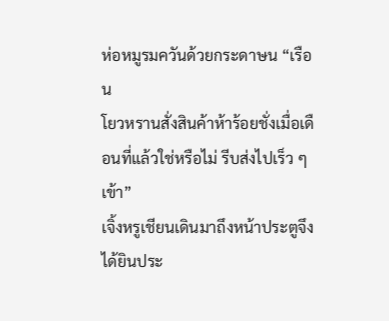ห่อหมูรมควันด้วยกระดาษน “เรือน
โยวหรานสั่งสินค้าห้าร้อยชั่งเมื่อเดือนที่แล้วใช่หรือไม่ รีบส่งไปเร็ว ๆ
เข้า”
เจิ้งหรูเชียนเดินมาถึงหน้าประตูจึงได้ยินประ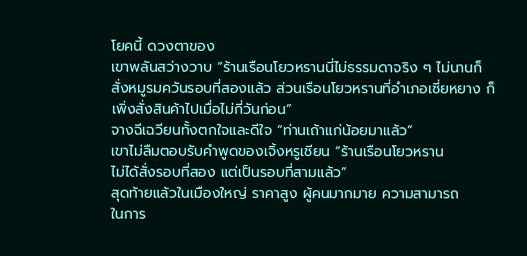โยคนี้ ดวงตาของ
เขาพลันสว่างวาบ “ร้านเรือนโยวหรานนี่ไม่ธรรมดาจริง ๆ ไม่นานก็
สั่งหมูรมควันรอบที่สองแล้ว ส่วนเรือนโยวหรานที่อำเภอเซี่ยหยาง ก็
เพิ่งสั่งสินค้าไปเมื่อไม่กี่วันก่อน”
จางฉีเฉวียนทั้งตกใจและดีใจ “ท่านเถ้าแก่น้อยมาแล้ว”
เขาไม่ลืมตอบรับคำพูดของเจิ้งหรูเชียน “ร้านเรือนโยวหราน
ไม่ได้สั่งรอบที่สอง แต่เป็นรอบที่สามแล้ว”
สุดท้ายแล้วในเมืองใหญ่ ราคาสูง ผู้คนมากมาย ความสามารถ
ในการ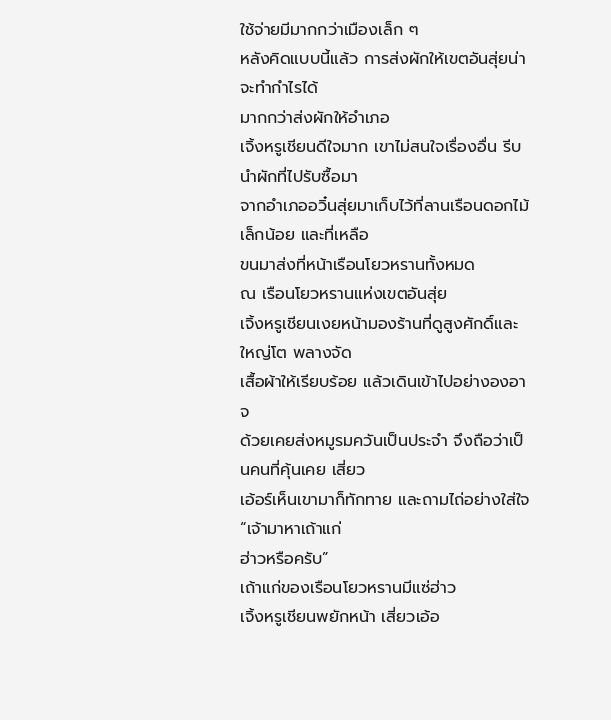ใช้จ่ายมีมากกว่าเมืองเล็ก ๆ
หลังคิดแบบนี้แล้ว การส่งผักให้เขตอันสุ่ยน่าจะทำกำไรได้
มากกว่าส่งผักให้อำเภอ
เจิ้งหรูเชียนดีใจมาก เขาไม่สนใจเรื่องอื่น รีบนำผักที่ไปรับซื้อมา
จากอำเภออวิ๋นสุ่ยมาเก็บไว้ที่ลานเรือนดอกไม้เล็กน้อย และที่เหลือ
ขนมาส่งที่หน้าเรือนโยวหรานทั้งหมด
ณ เรือนโยวหรานแห่งเขตอันสุ่ย
เจิ้งหรูเชียนเงยหน้ามองร้านที่ดูสูงศักดิ์และใหญ่โต พลางจัด
เสื้อผ้าให้เรียบร้อย แล้วเดินเข้าไปอย่างองอาจ
ด้วยเคยส่งหมูรมควันเป็นประจำ จึงถือว่าเป็นคนที่คุ้นเคย เสี่ยว
เอ้อร์เห็นเขามาก็ทักทาย และถามไถ่อย่างใส่ใจ “เจ้ามาหาเถ้าแก่
ฮ่าวหรือครับ”
เถ้าแก่ของเรือนโยวหรานมีแซ่ฮ่าว
เจิ้งหรูเชียนพยักหน้า เสี่ยวเอ้อ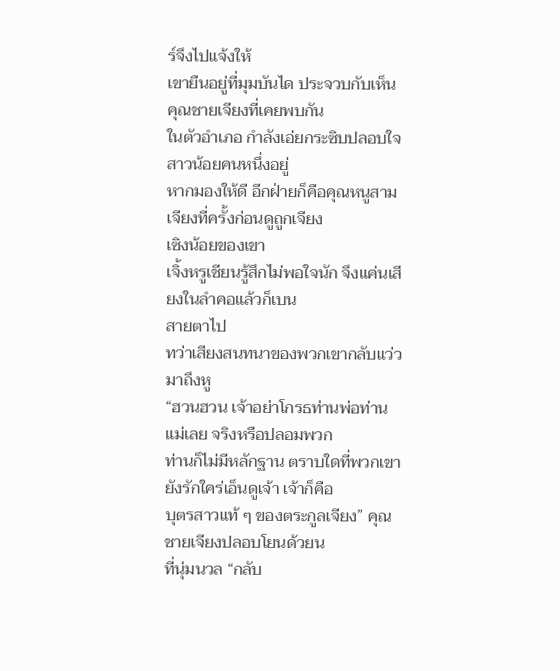ร์จึงไปแจ้งให้
เขายืนอยู่ที่มุมบันได ประจวบกับเห็นคุณชายเจียงที่เคยพบกัน
ในตัวอำเภอ กำลังเอ่ยกระซิบปลอบใจสาวน้อยคนหนึ่งอยู่
หากมองให้ดี อีกฝ่ายก็คือคุณหนูสามเจียงที่ครั้งก่อนดูถูกเจียง
เซิงน้อยของเขา
เจิ้งหรูเชียนรู้สึกไม่พอใจนัก จึงแค่นเสียงในลำคอแล้วก็เบน
สายตาไป
ทว่าเสียงสนทนาของพวกเขากลับแว่วมาถึงหู
“ฮวนฮวน เจ้าอย่าโกรธท่านพ่อท่านแม่เลย จริงหรือปลอมพวก
ท่านก็ไม่มีหลักฐาน ตราบใดที่พวกเขายังรักใคร่เอ็นดูเจ้า เจ้าก็คือ
บุตรสาวแท้ ๆ ของตระกูลเจียง” คุณชายเจียงปลอบโยนด้วยน
ที่นุ่มนวล “กลับ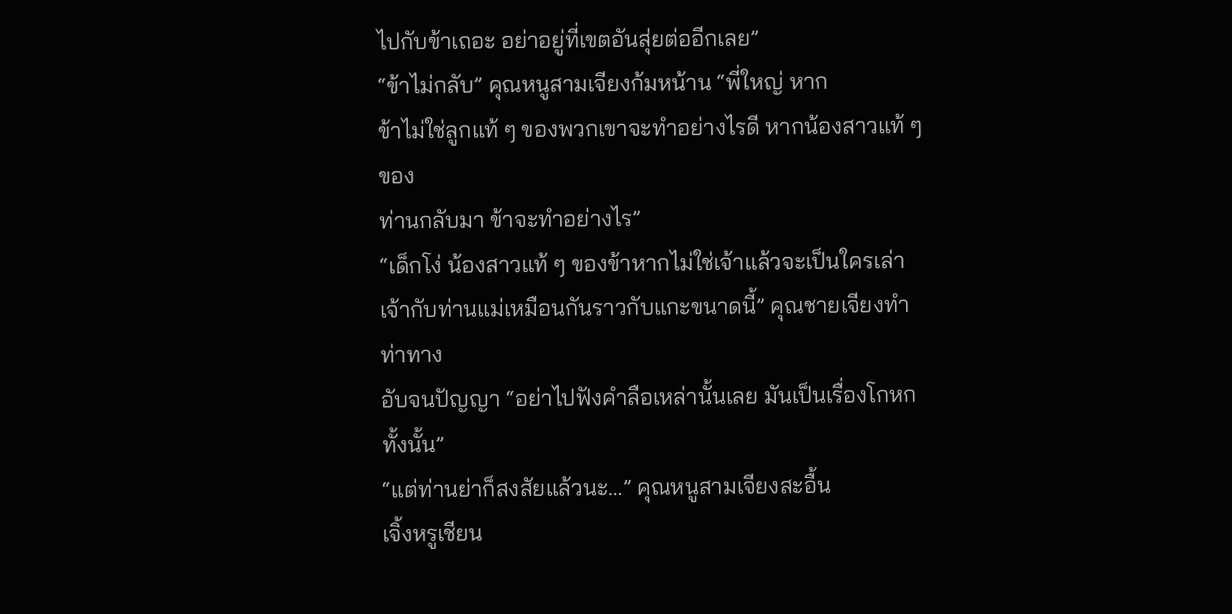ไปกับข้าเถอะ อย่าอยู่ที่เขตอันสุ่ยต่ออีกเลย”
“ข้าไม่กลับ” คุณหนูสามเจียงก้มหน้าน “พี่ใหญ่ หาก
ข้าไม่ใช่ลูกแท้ ๆ ของพวกเขาจะทำอย่างไรดี หากน้องสาวแท้ ๆ ของ
ท่านกลับมา ข้าจะทำอย่างไร”
“เด็กโง่ น้องสาวแท้ ๆ ของข้าหากไม่ใช่เจ้าแล้วจะเป็นใครเล่า
เจ้ากับท่านแม่เหมือนกันราวกับแกะขนาดนี้” คุณชายเจียงทำท่าทาง
อับจนปัญญา “อย่าไปฟังคำลือเหล่านั้นเลย มันเป็นเรื่องโกหก
ทั้งนั้น”
“แต่ท่านย่าก็สงสัยแล้วนะ…” คุณหนูสามเจียงสะอื้น
เจิ้งหรูเชียน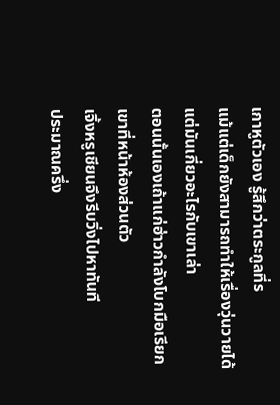เกาหูตัวเอง รู้สึกว่าตระกูลที่ร
แม้แต่เด็กยังสามารถทำให้เรื่องวุ่นวายได้ แต่มันเกี่ยวอะไรกับเขาเล่า
ตอนนั้นเองเถ้าแก่ฮ่าวกำลังโบกมือเรียกเขาที่หน้าห้องส่วนตัว
เจิ้งหรูเชียนจึงรีบวิ่งไปหาทันที
ประมาณครึ่ง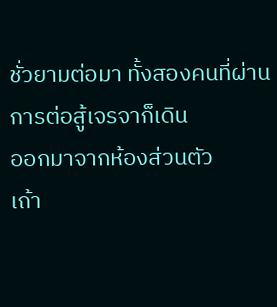ชั่วยามต่อมา ทั้งสองคนที่ผ่านการต่อสู้เจรจาก็เดิน
ออกมาจากห้องส่วนตัว
เถ้า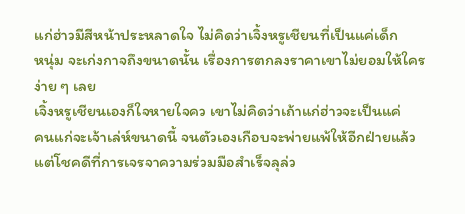แก่ฮ่าวมีสีหน้าประหลาดใจ ไม่คิดว่าเจิ้งหรูเชียนที่เป็นแค่เด็ก
หนุ่ม จะเก่งกาจถึงขนาดนั้น เรื่องการตกลงราคาเขาไม่ยอมให้ใคร
ง่าย ๆ เลย
เจิ้งหรูเชียนเองก็ใจหายใจคว เขาไม่คิดว่าเถ้าแก่ฮ่าวจะเป็นแค่
คนแก่จะเจ้าเล่ห์ขนาดนี้ จนตัวเองเกือบจะพ่ายแพ้ให้อีกฝ่ายแล้ว
แต่โชคดีที่การเจรจาความร่วมมือสำเร็จลุล่ว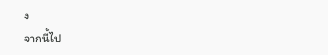ง
จากนี้ไป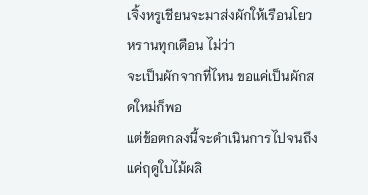เจิ้งหรูเชียนจะมาส่งผักให้เรือนโยวหรานทุกเดือน ไม่ว่า
จะเป็นผักจากที่ไหน ขอแค่เป็นผักสดใหม่ก็พอ
แต่ข้อตกลงนี้จะดำเนินการไปจนถึงแค่ฤดูใบไม้ผลิ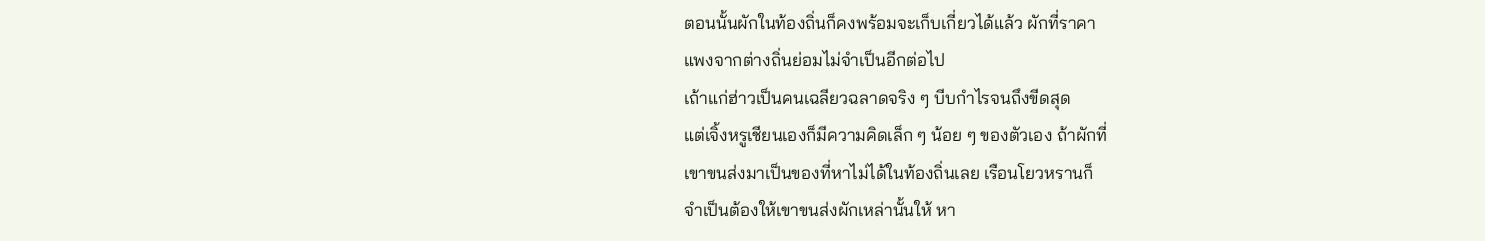ตอนนั้นผักในท้องถิ่นก็คงพร้อมจะเก็บเกี่ยวได้แล้ว ผักที่ราคา
แพงจากต่างถิ่นย่อมไม่จำเป็นอีกต่อไป
เถ้าแก่ฮ่าวเป็นคนเฉลียวฉลาดจริง ๆ บีบกำไรจนถึงขีดสุด
แต่เจิ้งหรูเชียนเองก็มีความคิดเล็ก ๆ น้อย ๆ ของตัวเอง ถ้าผักที่
เขาขนส่งมาเป็นของที่หาไม่ได้ในท้องถิ่นเลย เรือนโยวหรานก็
จำเป็นต้องให้เขาขนส่งผักเหล่านั้นให้ หา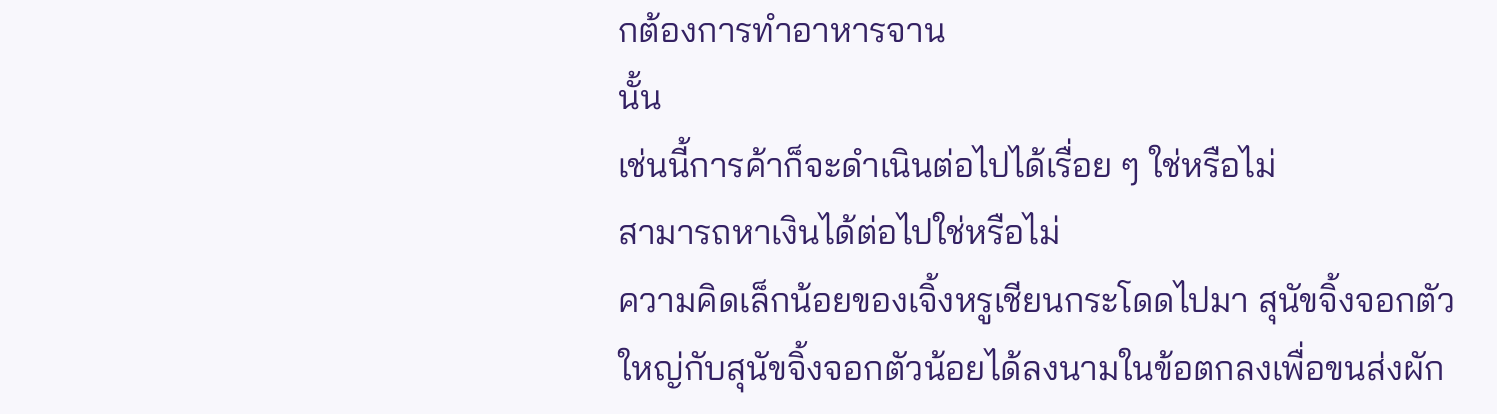กต้องการทำอาหารจาน
นั้น
เช่นนี้การค้าก็จะดำเนินต่อไปได้เรื่อย ๆ ใช่หรือไม่
สามารถหาเงินได้ต่อไปใช่หรือไม่
ความคิดเล็กน้อยของเจิ้งหรูเชียนกระโดดไปมา สุนัขจิ้งจอกตัว
ใหญ่กับสุนัขจิ้งจอกตัวน้อยได้ลงนามในข้อตกลงเพื่อขนส่งผัก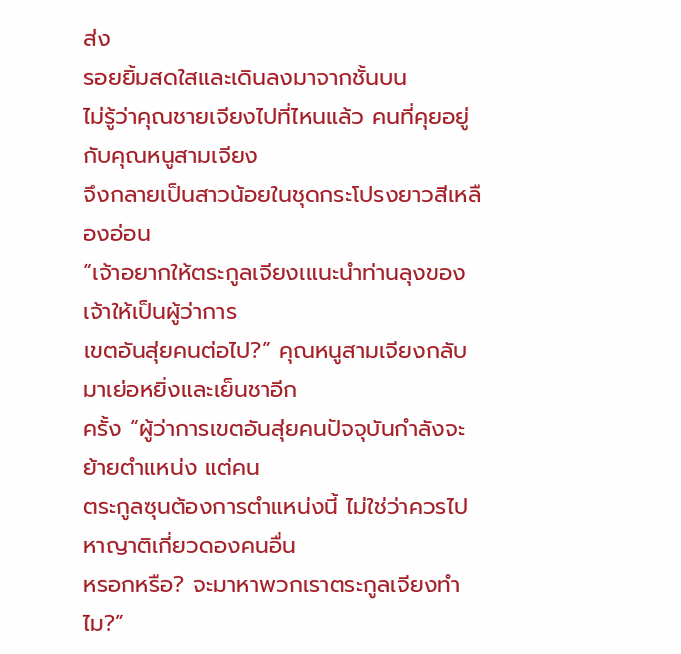ส่ง
รอยยิ้มสดใสและเดินลงมาจากชั้นบน
ไม่รู้ว่าคุณชายเจียงไปที่ไหนแล้ว คนที่คุยอยู่กับคุณหนูสามเจียง
จึงกลายเป็นสาวน้อยในชุดกระโปรงยาวสีเหลืองอ่อน
“เจ้าอยากให้ตระกูลเจียงเแนะนำท่านลุงของเจ้าให้เป็นผู้ว่าการ
เขตอันสุ่ยคนต่อไป?” คุณหนูสามเจียงกลับมาเย่อหยิ่งและเย็นชาอีก
ครั้ง “ผู้ว่าการเขตอันสุ่ยคนปัจจุบันกำลังจะย้ายตำแหน่ง แต่คน
ตระกูลซุนต้องการตำแหน่งนี้ ไม่ใช่ว่าควรไปหาญาติเกี่ยวดองคนอื่น
หรอกหรือ? จะมาหาพวกเราตระกูลเจียงทำไม?”